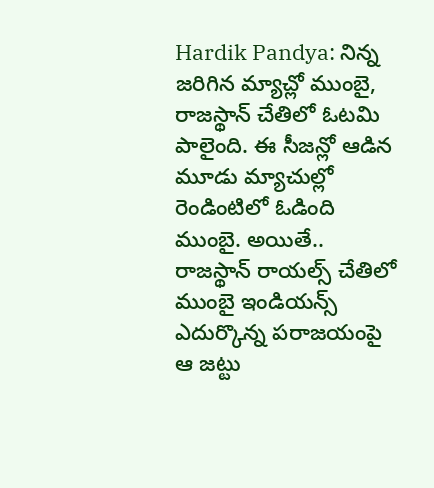Hardik Pandya: నిన్న జరిగిన మ్యాచ్లో ముంబై, రాజస్థాన్ చేతిలో ఓటమి పాలైంది. ఈ సీజన్లో ఆడిన మూడు మ్యాచుల్లో రెండింటిలో ఓడింది ముంబై. అయితే.. రాజస్థాన్ రాయల్స్ చేతిలో ముంబై ఇండియన్స్ ఎదుర్కొన్న పరాజయంపై ఆ జట్టు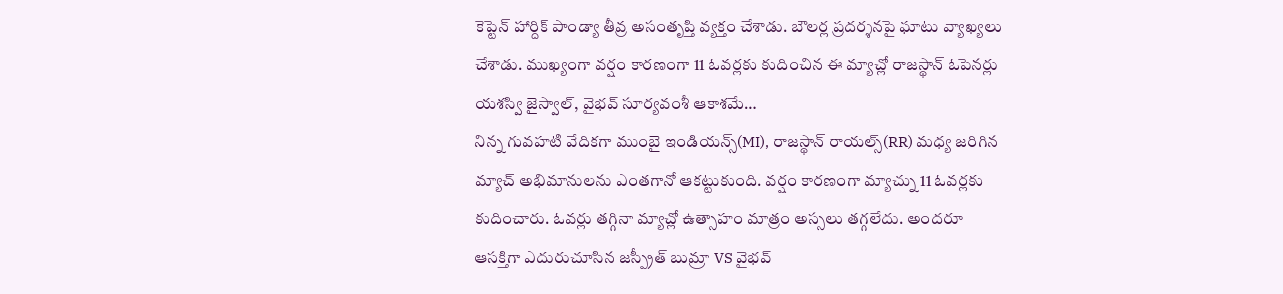కెప్టెన్ హార్దిక్ పాండ్యా తీవ్ర అసంతృప్తి వ్యక్తం చేశాడు. బౌలర్ల ప్రదర్శనపై ఘాటు వ్యాఖ్యలు చేశాడు. ముఖ్యంగా వర్షం కారణంగా 11 ఓవర్లకు కుదించిన ఈ మ్యాచ్లో రాజస్థాన్ ఓపెనర్లు యశస్వి జైస్వాల్, వైభవ్ సూర్యవంశీ ఆకాశమే…
నిన్న గువహటి వేదికగా ముంబై ఇండియన్స్(MI), రాజస్థాన్ రాయల్స్(RR) మధ్య జరిగిన మ్యాచ్ అభిమానులను ఎంతగానో ఆకట్టుకుంది. వర్షం కారణంగా మ్యాచ్ను 11 ఓవర్లకు కుదించారు. ఓవర్లు తగ్గినా మ్యాచ్లో ఉత్సాహం మాత్రం అస్సలు తగ్గలేదు. అందరూ ఆసక్తిగా ఎదురుచూసిన జస్ప్రీత్ బుమ్రా VS వైభవ్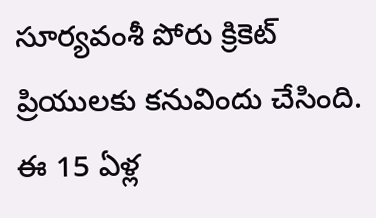సూర్యవంశీ పోరు క్రికెట్ ప్రియులకు కనువిందు చేసింది. ఈ 15 ఏళ్ల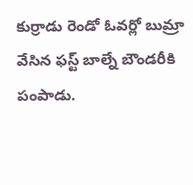కుర్రాడు రెండో ఓవర్లో బుమ్రా వేసిన ఫస్ట్ బాల్నే బౌండరీకి పంపాడు.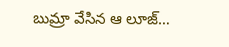బుమ్రా వేసిన ఆ లూజ్…